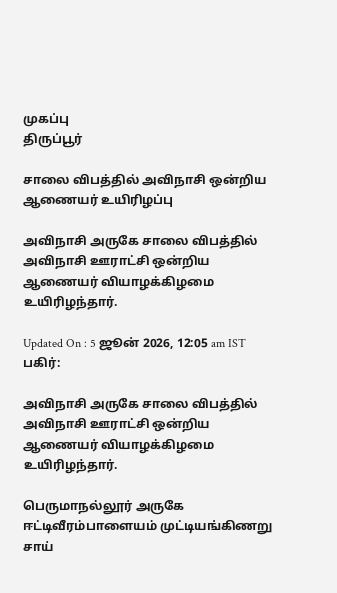முகப்பு
திருப்பூர்

சாலை விபத்தில் அவிநாசி ஒன்றிய ஆணையர் உயிரிழப்பு

அவிநாசி அருகே சாலை விபத்தில் அவிநாசி ஊராட்சி ஒன்றிய ஆணையர் வியாழக்கிழமை உயிரிழந்தார்.

Updated On : 5 ஜூன் 2026, 12:05 am IST
பகிர்:

அவிநாசி அருகே சாலை விபத்தில் அவிநாசி ஊராட்சி ஒன்றிய ஆணையர் வியாழக்கிழமை உயிரிழந்தார்.

பெருமாநல்லூர் அருகே ஈட்டிவீரம்பாளையம் முட்டியங்கிணறு சாய்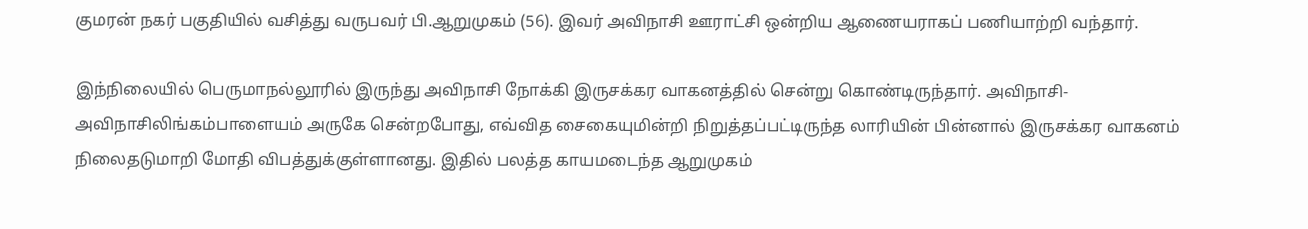குமரன் நகர் பகுதியில் வசித்து வருபவர் பி.ஆறுமுகம் (56). இவர் அவிநாசி ஊராட்சி ஒன்றிய ஆணையராகப் பணியாற்றி வந்தார்.

இந்நிலையில் பெருமாநல்லூரில் இருந்து அவிநாசி நோக்கி இருசக்கர வாகனத்தில் சென்று கொண்டிருந்தார். அவிநாசி-அவிநாசிலிங்கம்பாளையம் அருகே சென்றபோது, எவ்வித சைகையுமின்றி நிறுத்தப்பட்டிருந்த லாரியின் பின்னால் இருசக்கர வாகனம் நிலைதடுமாறி மோதி விபத்துக்குள்ளானது. இதில் பலத்த காயமடைந்த ஆறுமுகம்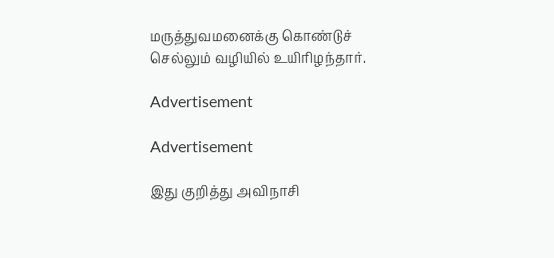மருத்துவமனைக்கு கொண்டுச் செல்லும் வழியில் உயிரிழந்தார்.

Advertisement

Advertisement

இது குறித்து அவிநாசி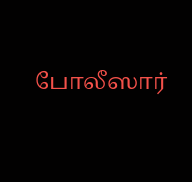போலீஸார்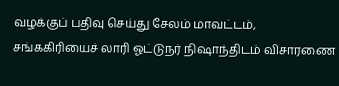வழக்குப் பதிவு செய்து சேலம் மாவட்டம், சங்ககிரியைச் லாரி ஓட்டுநர் நிஷாந்திடம் விசாரணை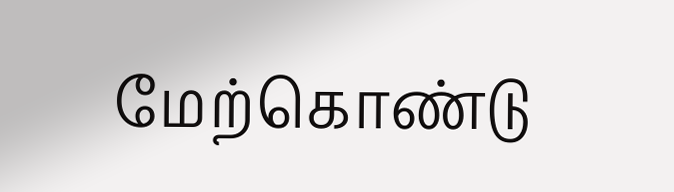மேற்கொண்டு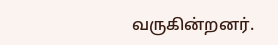வருகின்றனர்.